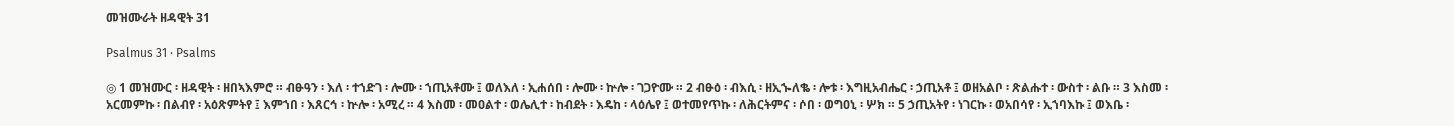መዝሙራት ዘዳዊት 31

Psalmus 31 · Psalms

◎ 1 መዝሙር ፡ ዘዳዊት ፡ ዘበኣእምሮ ። ብፁዓን ፡ እለ ፡ ተኀድገ ፡ ሎሙ ፡ ኀጢአቶሙ ፤ ወለእለ ፡ ኢሐሰበ ፡ ሎሙ ፡ ኵሎ ፡ ገጋዮሙ ። 2 ብፁዕ ፡ ብእሲ ፡ ዘኢኈለቈ ፡ ሎቱ ፡ እግዚአብሔር ፡ ኃጢአቶ ፤ ወዘአልቦ ፡ ጽልሑተ ፡ ውስተ ፡ ልቡ ። 3 እስመ ፡ አርመምኩ ፡ በልብየ ፡ አዕጽምትየ ፤ እምኀበ ፡ እጸርኅ ፡ ኵሎ ፡ አሚረ ። 4 እስመ ፡ መዐልተ ፡ ወሌሊተ ፡ ከብደት ፡ እዴከ ፡ ላዕሌየ ፤ ወተመየጥኩ ፡ ለሕርትምና ፡ ሶበ ፡ ወግዐኒ ፡ ሦክ ። 5 ኃጢአትየ ፡ ነገርኩ ፡ ወአበሳየ ፡ ኢኀባእኩ ፤ ወእቤ ፡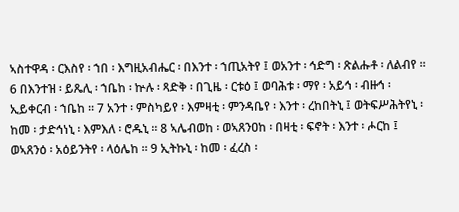ኣስተዋዳ ፡ ርእስየ ፡ ኀበ ፡ እግዚአብሔር ፡ በእንተ ፡ ኀጢአትየ ፤ ወአንተ ፡ ኅድግ ፡ ጽልሑቶ ፡ ለልብየ ። 6 በእንተዝ ፡ ይጼሊ ፡ ኀቤከ ፡ ኵሉ ፡ ጻድቅ ፡ በጊዜ ፡ ርቱዕ ፤ ወባሕቱ ፡ ማየ ፡ አይኅ ፡ ብዙኅ ፡ ኢይቀርብ ፡ ኀቤከ ። 7 አንተ ፡ ምስካይየ ፡ እምዛቲ ፡ ምንዳቤየ ፡ እንተ ፡ ረከበትኒ ፤ ወትፍሥሕትየኒ ፡ ከመ ፡ ታድኅነኒ ፡ እምእለ ፡ ሮዱኒ ። 8 ኣሌብወከ ፡ ወኣጸንዐከ ፡ በዛቲ ፡ ፍኖት ፡ እንተ ፡ ሖርከ ፤ ወኣጸንዕ ፡ አዕይንትየ ፡ ላዕሌከ ። 9 ኢትኩኒ ፡ ከመ ፡ ፈረስ ፡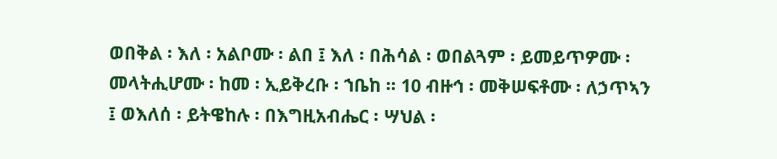ወበቅል ፡ እለ ፡ አልቦሙ ፡ ልበ ፤ እለ ፡ በሕሳል ፡ ወበልጓም ፡ ይመይጥዎሙ ፡ መላትሒሆሙ ፡ ከመ ፡ ኢይቅረቡ ፡ ኀቤከ ። 10 ብዙኅ ፡ መቅሠፍቶሙ ፡ ለኃጥኣን ፤ ወእለሰ ፡ ይትዌከሉ ፡ በእግዚአብሔር ፡ ሣህል ፡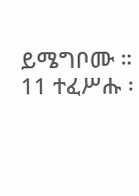ይሜግቦሙ ። 11 ተፈሥሑ ፡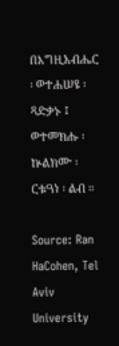በእግዚአብሔር ፡ ወተሐሠዩ ፡ ጻድቃኑ ፤ ወተመክሑ ፡ ኵልክሙ ፡ ርቱዓነ ፡ ልብ ።

Source: Ran HaCohen, Tel Aviv University